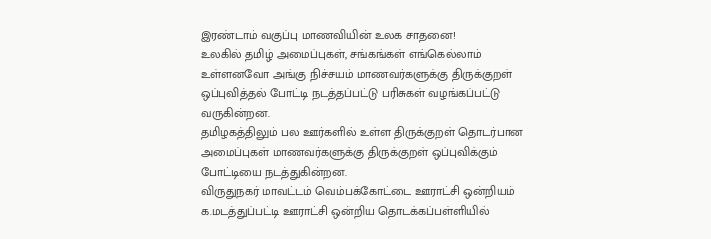இரண்டாம் வகுப்பு மாணவியின் உலக சாதனை!
உலகில் தமிழ் அமைப்புகள், சங்கங்கள் எங்கெல்லாம் உள்ளனவோ அங்கு நிச்சயம் மாணவர்களுக்கு திருக்குறள் ஒப்புவித்தல் போட்டி நடத்தப்பட்டு பரிசுகள் வழங்கப்பட்டு வருகின்றன.
தமிழகத்திலும் பல ஊர்களில் உள்ள திருக்குறள் தொடர்பான அமைப்புகள் மாணவர்களுக்கு திருக்குறள் ஒப்புவிக்கும் போட்டியை நடத்துகின்றன.
விருதுநகர் மாவட்டம் வெம்பக்கோட்டை ஊராட்சி ஒன்றியம் க.மடத்துப்பட்டி ஊராட்சி ஒன்றிய தொடக்கப்பள்ளியில்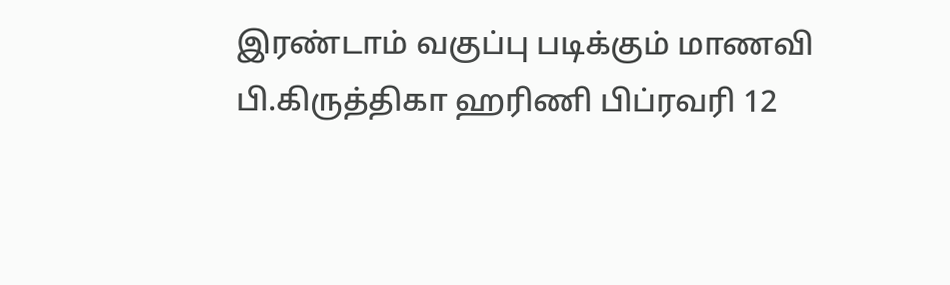இரண்டாம் வகுப்பு படிக்கும் மாணவி பி.கிருத்திகா ஹரிணி பிப்ரவரி 12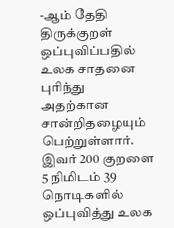-ஆம் தேதி திருக்குறள் ஒப்புவிப்பதில் உலக சாதனை புரிந்து அதற்கான சான்றிதழையும் பெற்றுள்ளார். இவர் 200 குறளை 5 நிமிடம் 39 நொடிகளில் ஒப்புவித்து உலக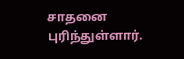சாதனை புரிந்துள்ளார்.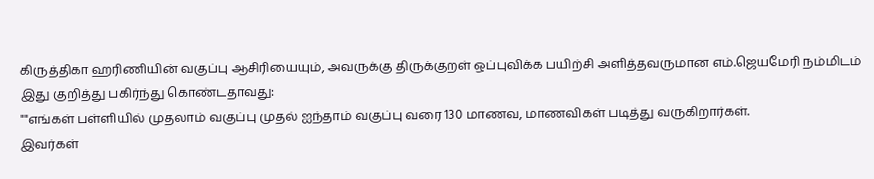கிருத்திகா ஹரிணியின் வகுப்பு ஆசிரியையும், அவருக்கு திருக்குறள் ஒப்புவிக்க பயிற்சி அளித்தவருமான எம்.ஜெயமேரி நம்மிடம் இது குறித்து பகிர்ந்து கொண்டதாவது:
""எங்கள் பள்ளியில் முதலாம் வகுப்பு முதல் ஐந்தாம் வகுப்பு வரை 130 மாணவ, மாணவிகள் படித்து வருகிறார்கள்.
இவர்கள்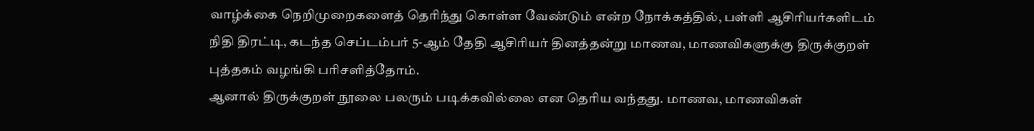வாழ்க்கை நெறிமுறைகளைத் தெரிந்து கொள்ள வேண்டும் என்ற நோக்கத்தில், பள்ளி ஆசிரியர்களிடம் நிதி திரட்டி, கடந்த செப்டம்பர் 5-ஆம் தேதி ஆசிரியர் தினத்தன்று மாணவ, மாணவிகளுக்கு திருக்குறள் புத்தகம் வழங்கி பரிசளித்தோம்.
ஆனால் திருக்குறள் நூலை பலரும் படிக்கவில்லை என தெரிய வந்தது. மாணவ, மாணவிகள்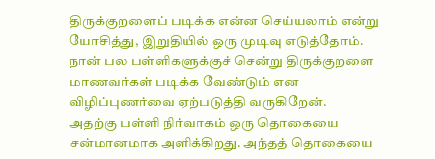திருக்குறளைப் படிக்க என்ன செய்யலாம் என்று யோசித்து, இறுதியில் ஒரு முடிவு எடுத்தோம். நான் பல பள்ளிகளுக்குச் சென்று திருக்குறளை மாணவர்கள் படிக்க வேண்டும் என விழிப்புணர்வை ஏற்படுத்தி வருகிறேன்.
அதற்கு பள்ளி நிர்வாகம் ஒரு தொகையை சன்மானமாக அளிக்கிறது. அந்தத் தொகையை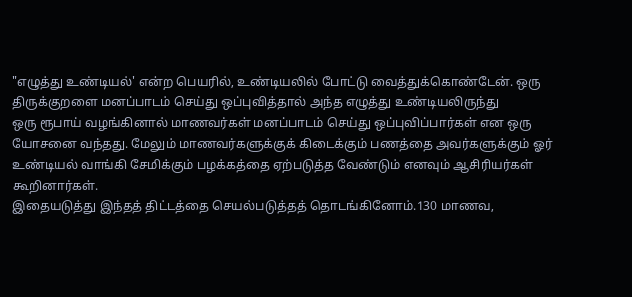"எழுத்து உண்டியல்' என்ற பெயரில், உண்டியலில் போட்டு வைத்துக்கொண்டேன். ஒரு திருக்குறளை மனப்பாடம் செய்து ஒப்புவித்தால் அந்த எழுத்து உண்டியலிருந்து
ஒரு ரூபாய் வழங்கினால் மாணவர்கள் மனப்பாடம் செய்து ஒப்புவிப்பார்கள் என ஒரு யோசனை வந்தது. மேலும் மாணவர்களுக்குக் கிடைக்கும் பணத்தை அவர்களுக்கும் ஓர் உண்டியல் வாங்கி சேமிக்கும் பழக்கத்தை ஏற்படுத்த வேண்டும் எனவும் ஆசிரியர்கள் கூறினார்கள்.
இதையடுத்து இந்தத் திட்டத்தை செயல்படுத்தத் தொடங்கினோம்.130 மாணவ,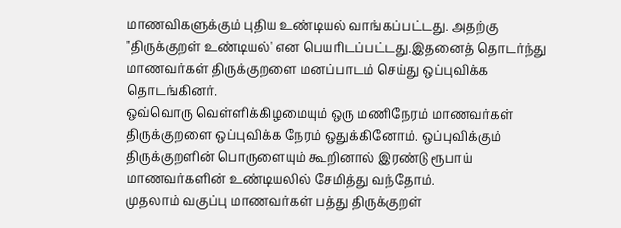மாணவிகளுக்கும் புதிய உண்டியல் வாங்கப்பட்டது. அதற்கு "திருக்குறள் உண்டியல்' என பெயரிடப்பட்டது.இதனைத் தொடர்ந்து மாணவர்கள் திருக்குறளை மனப்பாடம் செய்து ஒப்புவிக்க தொடங்கினர்.
ஒவ்வொரு வெள்ளிக்கிழமையும் ஒரு மணிநேரம் மாணவர்கள் திருக்குறளை ஒப்புவிக்க நேரம் ஒதுக்கினோம். ஒப்புவிக்கும் திருக்குறளின் பொருளையும் கூறினால் இரண்டு ரூபாய் மாணவர்களின் உண்டியலில் சேமித்து வந்தோம்.
முதலாம் வகுப்பு மாணவர்கள் பத்து திருக்குறள்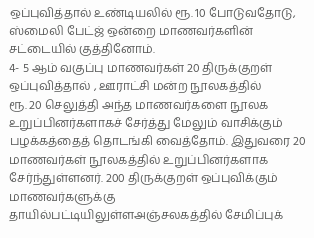ஒப்புவித்தால் உண்டியலில் ரூ. 10 போடுவதோடு, ஸ்மைலி பேட்ஜ் ஒன்றை மாணவர்களின் சட்டையில் குத்தினோம்.
4- 5 ஆம் வகுப்பு மாணவர்கள் 20 திருக்குறள் ஒப்புவித்தால் , ஊராட்சி மன்ற நூலகத்தில்
ரூ. 20 செலுத்தி அந்த மாணவர்களை நூலக உறுப்பினர்களாகச் சேர்த்து மேலும் வாசிக்கும் பழக்கத்தைத் தொடங்கி வைத்தோம். இதுவரை 20 மாணவர்கள் நூலகத்தில் உறுப்பினர்களாக சேர்ந்துள்ளனர். 200 திருக்குறள் ஒப்புவிக்கும் மாணவர்களுக்கு தாயில்பட்டியிலுள்ளஅஞ்சலகத்தில் சேமிப்புக்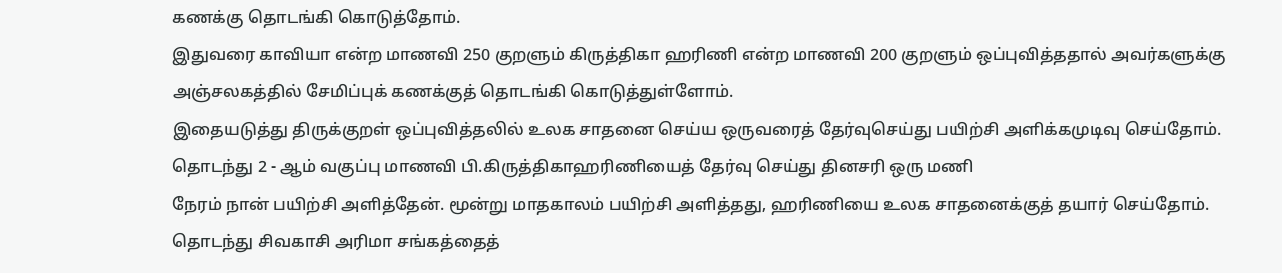கணக்கு தொடங்கி கொடுத்தோம்.
இதுவரை காவியா என்ற மாணவி 250 குறளும் கிருத்திகா ஹரிணி என்ற மாணவி 200 குறளும் ஒப்புவித்ததால் அவர்களுக்கு அஞ்சலகத்தில் சேமிப்புக் கணக்குத் தொடங்கி கொடுத்துள்ளோம்.
இதையடுத்து திருக்குறள் ஒப்புவித்தலில் உலக சாதனை செய்ய ஒருவரைத் தேர்வுசெய்து பயிற்சி அளிக்கமுடிவு செய்தோம்.
தொடந்து 2 - ஆம் வகுப்பு மாணவி பி.கிருத்திகாஹரிணியைத் தேர்வு செய்து தினசரி ஒரு மணி
நேரம் நான் பயிற்சி அளித்தேன். மூன்று மாதகாலம் பயிற்சி அளித்தது, ஹரிணியை உலக சாதனைக்குத் தயார் செய்தோம்.
தொடந்து சிவகாசி அரிமா சங்கத்தைத்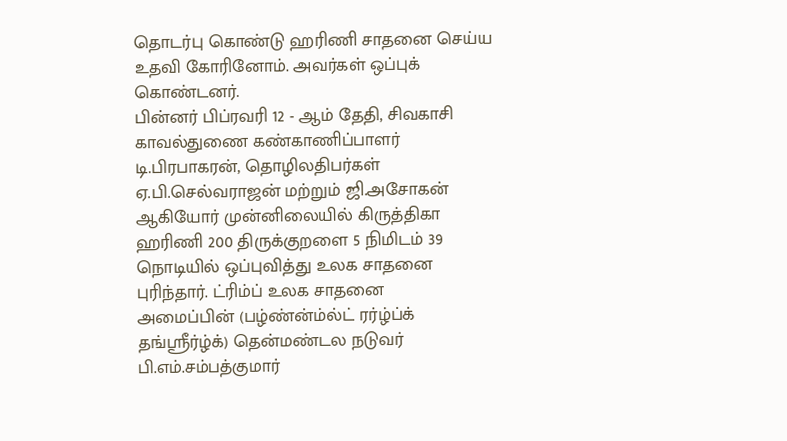தொடர்பு கொண்டு ஹரிணி சாதனை செய்ய உதவி கோரினோம். அவர்கள் ஒப்புக் கொண்டனர்.
பின்னர் பிப்ரவரி 12 - ஆம் தேதி, சிவகாசி காவல்துணை கண்காணிப்பாளர் டி.பிரபாகரன், தொழிலதிபர்கள் ஏ.பி.செல்வராஜன் மற்றும் ஜி.அசோகன்
ஆகியோர் முன்னிலையில் கிருத்திகா ஹரிணி 200 திருக்குறளை 5 நிமிடம் 39 நொடியில் ஒப்புவித்து உலக சாதனை புரிந்தார். ட்ரிம்ப் உலக சாதனை
அமைப்பின் (பழ்ண்ன்ம்ல்ட் ரர்ழ்ப்க்
தங்ஸ்ரீர்ழ்க்) தென்மண்டல நடுவர் பி.எம்.சம்பத்குமார்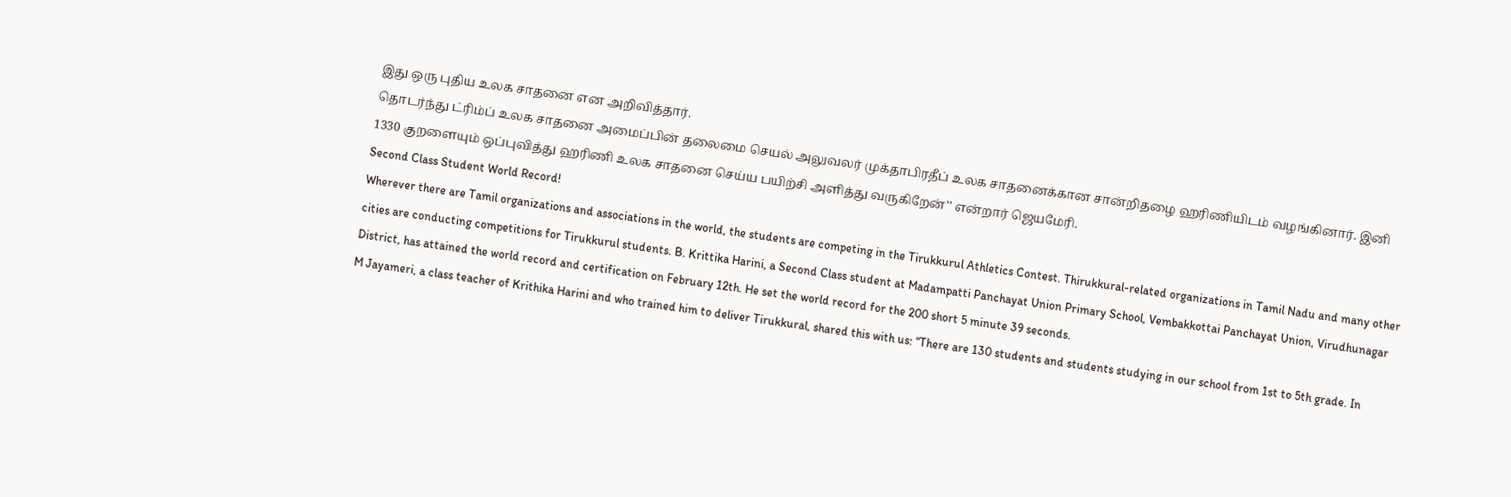இது ஒரு புதிய உலக சாதனை என அறிவித்தார்.
தொடர்ந்து ட்ரிம்ப் உலக சாதனை அமைப்பின் தலைமை செயல் அலுவலர் முக்தாபிரதீப் உலக சாதனைக்கான சான்றிதழை ஹரிணியிடம் வழங்கினார். இனி 1330 குறளையும் ஒப்புவித்து ஹரிணி உலக சாதனை செய்ய பயிற்சி அளித்து வருகிறேன்'' என்றார் ஜெயமேரி.
Second Class Student World Record!
Wherever there are Tamil organizations and associations in the world, the students are competing in the Tirukkurul Athletics Contest. Thirukkural-related organizations in Tamil Nadu and many other cities are conducting competitions for Tirukkurul students. B. Krittika Harini, a Second Class student at Madampatti Panchayat Union Primary School, Vembakkottai Panchayat Union, Virudhunagar District, has attained the world record and certification on February 12th. He set the world record for the 200 short 5 minute 39 seconds.
M Jayameri, a class teacher of Krithika Harini and who trained him to deliver Tirukkural, shared this with us: “There are 130 students and students studying in our school from 1st to 5th grade. In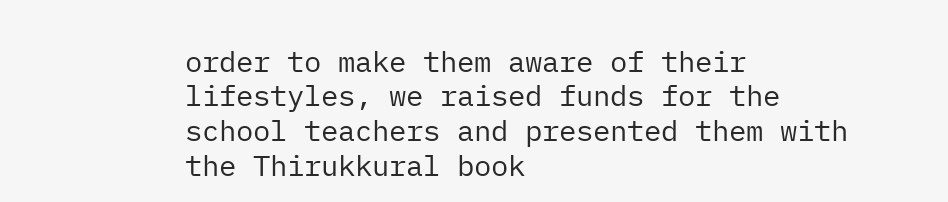order to make them aware of their lifestyles, we raised funds for the school teachers and presented them with the Thirukkural book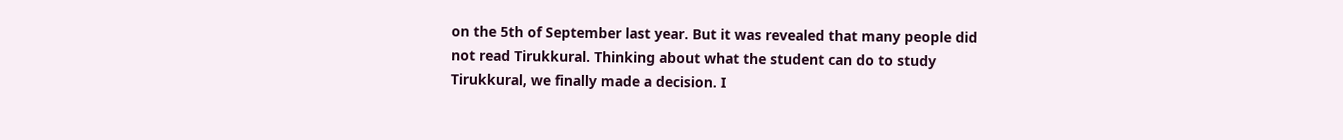on the 5th of September last year. But it was revealed that many people did not read Tirukkural. Thinking about what the student can do to study Tirukkural, we finally made a decision. I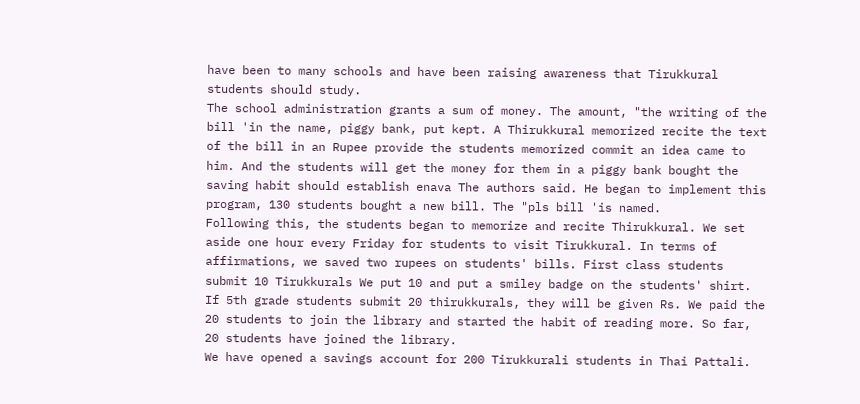have been to many schools and have been raising awareness that Tirukkural students should study.
The school administration grants a sum of money. The amount, "the writing of the bill 'in the name, piggy bank, put kept. A Thirukkural memorized recite the text of the bill in an Rupee provide the students memorized commit an idea came to him. And the students will get the money for them in a piggy bank bought the saving habit should establish enava The authors said. He began to implement this program, 130 students bought a new bill. The "pls bill 'is named.
Following this, the students began to memorize and recite Thirukkural. We set aside one hour every Friday for students to visit Tirukkural. In terms of affirmations, we saved two rupees on students' bills. First class students submit 10 Tirukkurals We put 10 and put a smiley badge on the students' shirt. If 5th grade students submit 20 thirukkurals, they will be given Rs. We paid the 20 students to join the library and started the habit of reading more. So far, 20 students have joined the library.
We have opened a savings account for 200 Tirukkurali students in Thai Pattali.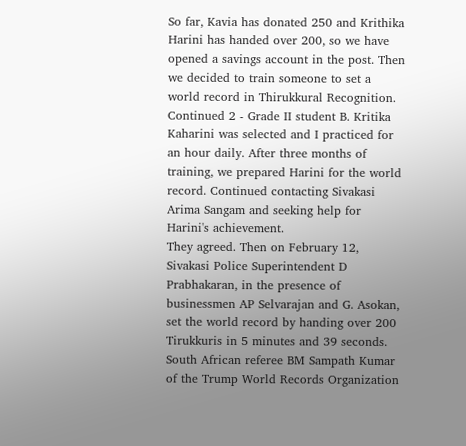So far, Kavia has donated 250 and Krithika Harini has handed over 200, so we have opened a savings account in the post. Then we decided to train someone to set a world record in Thirukkural Recognition. Continued 2 - Grade II student B. Kritika Kaharini was selected and I practiced for an hour daily. After three months of training, we prepared Harini for the world record. Continued contacting Sivakasi Arima Sangam and seeking help for Harini's achievement.
They agreed. Then on February 12, Sivakasi Police Superintendent D Prabhakaran, in the presence of businessmen AP Selvarajan and G. Asokan, set the world record by handing over 200 Tirukkuris in 5 minutes and 39 seconds. South African referee BM Sampath Kumar of the Trump World Records Organization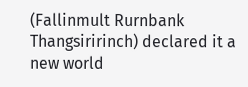(Fallinmult Rurnbank Thangsiririnch) declared it a new world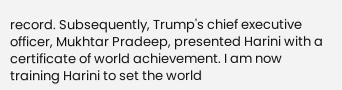record. Subsequently, Trump's chief executive officer, Mukhtar Pradeep, presented Harini with a certificate of world achievement. I am now training Harini to set the world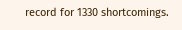record for 1330 shortcomings.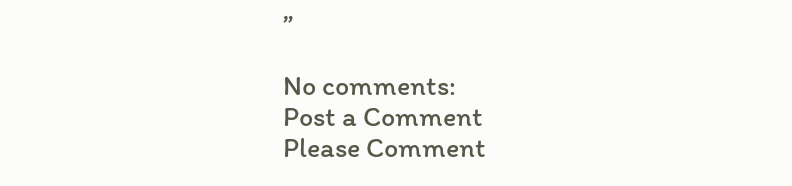”

No comments:
Post a Comment
Please Comment